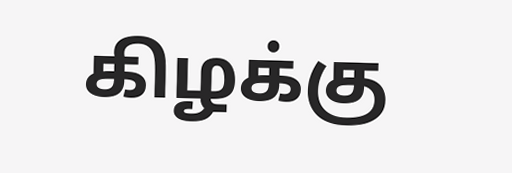கிழக்கு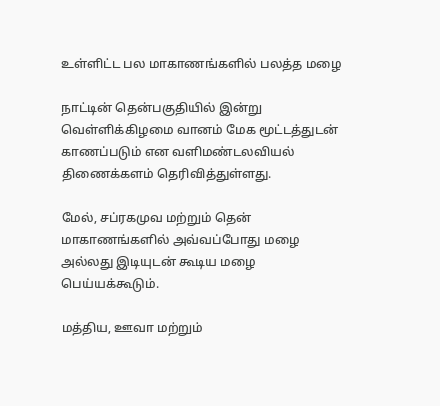உள்ளிட்ட பல மாகாணங்களில் பலத்த மழை

நாட்டின் தென்பகுதியில் இன்று வெள்ளிக்கிழமை வானம் மேக மூட்டத்துடன் காணப்படும் என வளிமண்டலவியல் திணைக்களம் தெரிவித்துள்ளது.

மேல், சப்ரகமுவ மற்றும் தென் மாகாணங்களில் அவ்வப்போது மழை அல்லது இடியுடன் கூடிய மழை பெய்யக்கூடும்.

மத்திய, ஊவா மற்றும்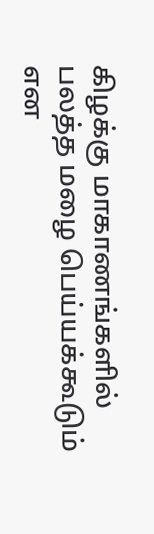கிழக்கு மாகாணங்களில் பலத்த மழை பெய்யக்கூடும் என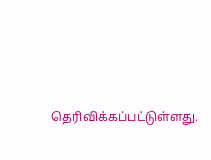தெரிவிக்கப்பட்டுள்ளது.